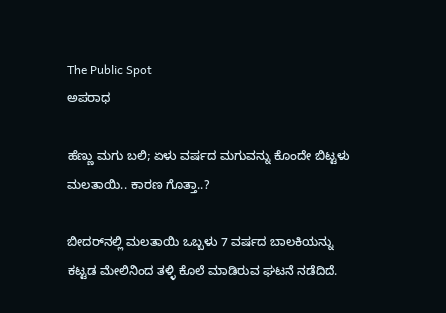The Public Spot
ಅಪರಾಧ

ಹೆಣ್ಣು ಮಗು ಬಲಿ; ಏಳು ವರ್ಷದ ಮಗುವನ್ನು ಕೊಂದೇ ಬಿಟ್ಟಳು ಮಲತಾಯಿ.. ಕಾರಣ ಗೊತ್ತಾ..?

ಬೀದರ್‌ನಲ್ಲಿ ಮಲತಾಯಿ ಒಬ್ಬಳು 7 ವರ್ಷದ ಬಾಲಕಿಯನ್ನು ಕಟ್ಟಡ ಮೇಲಿನಿಂದ ತಳ್ಳಿ ಕೊಲೆ ಮಾಡಿರುವ ಘಟನೆ ನಡೆದಿದೆ.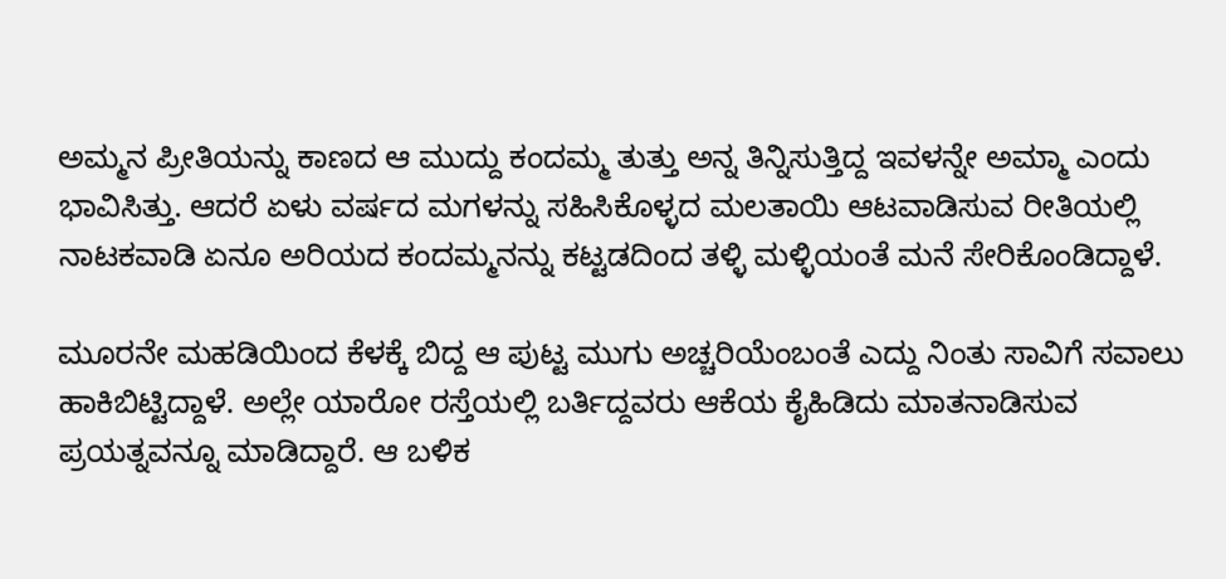ಅಮ್ಮನ ಪ್ರೀತಿಯನ್ನು ಕಾಣದ ಆ ಮುದ್ದು ಕಂದಮ್ಮ ತುತ್ತು ಅನ್ನ ತಿನ್ನಿಸುತ್ತಿದ್ದ ಇವಳನ್ನೇ ಅಮ್ಮಾ ಎಂದು ಭಾವಿಸಿತ್ತು. ಆದರೆ ಏಳು ವರ್ಷದ ಮಗಳನ್ನು ಸಹಿಸಿಕೊಳ್ಳದ ಮಲತಾಯಿ ಆಟವಾಡಿಸುವ ರೀತಿಯಲ್ಲಿ ನಾಟಕವಾಡಿ ಏನೂ ಅರಿಯದ ಕಂದಮ್ಮನನ್ನು ಕಟ್ಟಡದಿಂದ ತಳ್ಳಿ ಮಳ್ಳಿಯಂತೆ ಮನೆ ಸೇರಿಕೊಂಡಿದ್ದಾಳೆ.

ಮೂರನೇ ಮಹಡಿಯಿಂದ ಕೆಳಕ್ಕೆ ಬಿದ್ದ ಆ ಪುಟ್ಟ ಮುಗು ಅಚ್ಚರಿಯೆಂಬಂತೆ ಎದ್ದು ನಿಂತು ಸಾವಿಗೆ ಸವಾಲು ಹಾಕಿಬಿಟ್ಟಿದ್ದಾಳೆ. ಅಲ್ಲೇ ಯಾರೋ ರಸ್ತೆಯಲ್ಲಿ ಬರ್ತಿದ್ದವರು ಆಕೆಯ ಕೈಹಿಡಿದು ಮಾತನಾಡಿಸುವ ಪ್ರಯತ್ನವನ್ನೂ ಮಾಡಿದ್ದಾರೆ. ಆ ಬಳಿಕ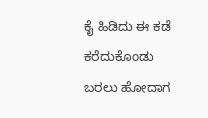ಕೈ ಹಿಡಿದು ಈ ಕಡೆ ಕರೆದುಕೊಂಡು ಬರಲು ಹೋದಾಗ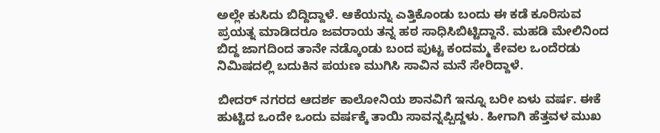ಅಲ್ಲೇ ಕುಸಿದು ಬಿದ್ದಿದ್ದಾಳೆ. ಆಕೆಯನ್ನು ಎತ್ತಿಕೊಂಡು ಬಂದು ಈ ಕಡೆ ಕೂರಿಸುವ ಪ್ರಯತ್ನ ಮಾಡಿದರೂ ಜವರಾಯ ತನ್ನ ಹಠ ಸಾಧಿಸಿಬಿಟ್ಟಿದ್ದಾನೆ. ಮಹಡಿ ಮೇಲಿನಿಂದ ಬಿದ್ದ ಜಾಗದಿಂದ ತಾನೇ ನಡ್ಕೊಂಡು ಬಂದ ಪುಟ್ಟ ಕಂದಮ್ಮ ಕೇವಲ ಒಂದೆರಡು ನಿಮಿಷದಲ್ಲಿ ಬದುಕಿನ ಪಯಣ ಮುಗಿಸಿ ಸಾವಿನ ಮನೆ ಸೇರಿದ್ದಾಳೆ.

ಬೀದರ್ ನಗರದ ಆದರ್ಶ ಕಾಲೋನಿಯ ಶಾನವಿಗೆ ಇನ್ನೂ ಬರೀ ಏಳು ವರ್ಷ. ಈಕೆ ಹುಟ್ಟಿದ ಒಂದೇ ಒಂದು ವರ್ಷಕ್ಕೆ ತಾಯಿ ಸಾವನ್ನಪ್ಪಿದ್ದಳು. ಹೀಗಾಗಿ ಹೆತ್ತವಳ ಮುಖ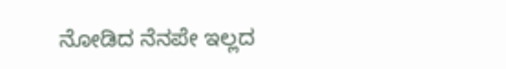ನೋಡಿದ ನೆನಪೇ ಇಲ್ಲದ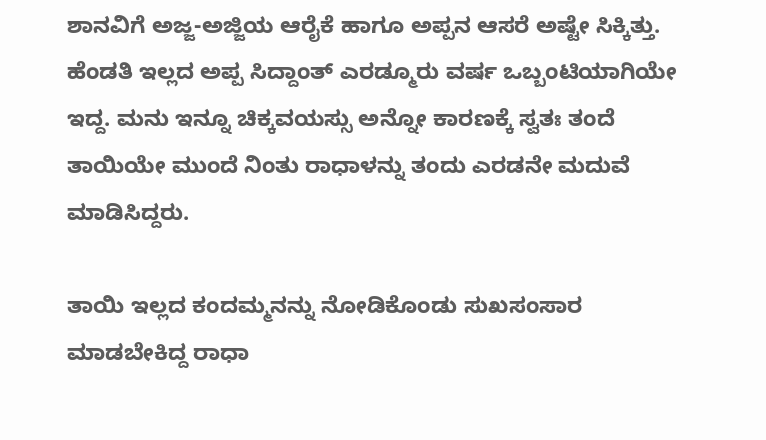ಶಾನವಿಗೆ ಅಜ್ಜ-ಅಜ್ಜಿಯ ಆರೈಕೆ ಹಾಗೂ ಅಪ್ಪನ ಆಸರೆ ಅಷ್ಟೇ ಸಿಕ್ಕಿತ್ತು. ಹೆಂಡತಿ ಇಲ್ಲದ ಅಪ್ಪ ಸಿದ್ದಾಂತ್‌‌ ಎರಡ್ಮೂರು ವರ್ಷ ಒಬ್ಬಂಟಿಯಾಗಿಯೇ ಇದ್ದ. ಮನು ಇನ್ನೂ ಚಿಕ್ಕವಯಸ್ಸು ಅನ್ನೋ ಕಾರಣಕ್ಕೆ ಸ್ವತಃ ತಂದೆ ತಾಯಿಯೇ ಮುಂದೆ ನಿಂತು ರಾಧಾಳನ್ನು ತಂದು ಎರಡನೇ ಮದುವೆ ಮಾಡಿಸಿದ್ದರು.

ತಾಯಿ ಇಲ್ಲದ ಕಂದಮ್ಮನನ್ನು ನೋಡಿಕೊಂಡು ಸುಖಸಂಸಾರ ಮಾಡಬೇಕಿದ್ದ ರಾಧಾ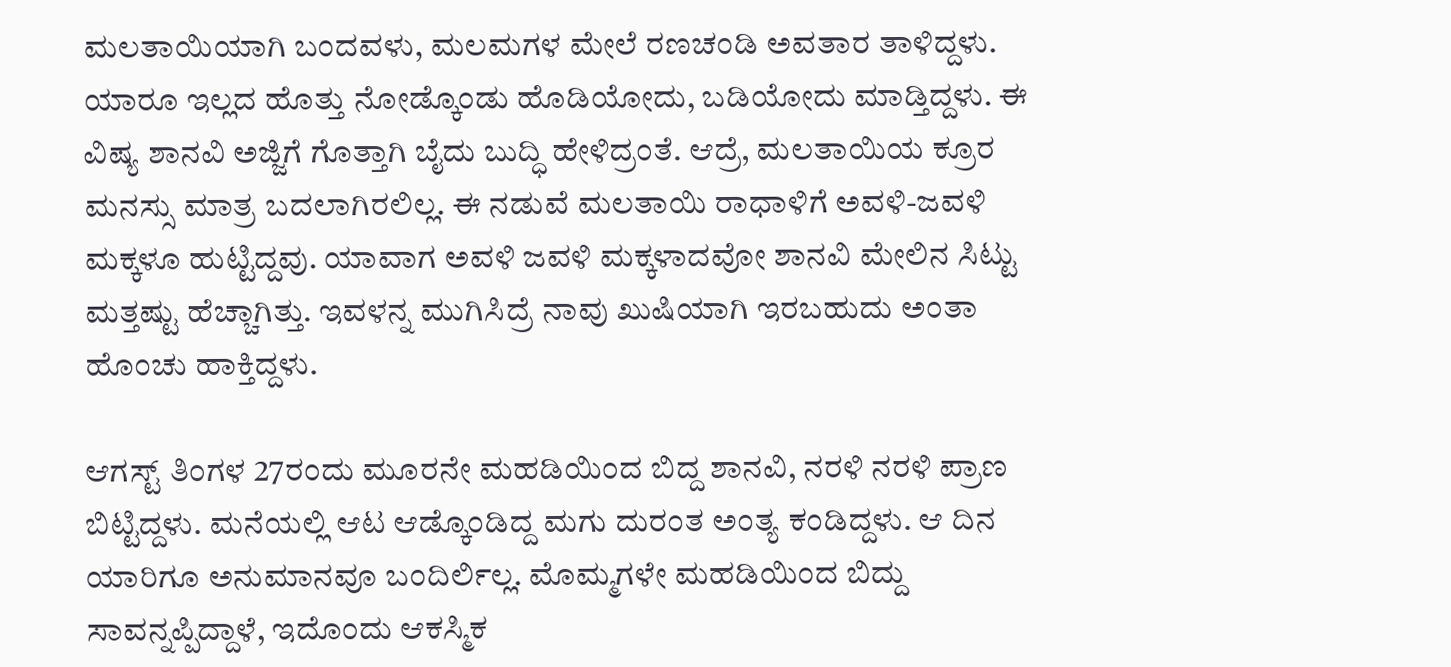ಮಲತಾಯಿಯಾಗಿ ಬಂದವಳು, ಮಲಮಗಳ ಮೇಲೆ ರಣಚಂಡಿ ಅವತಾರ ತಾಳಿದ್ದಳು. ಯಾರೂ ಇಲ್ಲದ ಹೊತ್ತು ನೋಡ್ಕೊಂಡು ಹೊಡಿಯೋದು, ಬಡಿಯೋದು ಮಾಡ್ತಿದ್ದಳು. ಈ ವಿಷ್ಯ ಶಾನವಿ ಅಜ್ಜಿಗೆ ಗೊತ್ತಾಗಿ ಬೈದು ಬುದ್ಧಿ ಹೇಳಿದ್ರಂತೆ. ಆದ್ರೆ, ಮಲತಾಯಿಯ ಕ್ರೂರ ಮನಸ್ಸು ಮಾತ್ರ ಬದಲಾಗಿರಲಿಲ್ಲ. ಈ ನಡುವೆ ಮಲತಾಯಿ ರಾಧಾಳಿಗೆ ಅವಳಿ-ಜವಳಿ ಮಕ್ಕಳೂ ಹುಟ್ಟಿದ್ದವು. ಯಾವಾಗ ಅವಳಿ ಜವಳಿ ಮಕ್ಕಳಾದವೋ ಶಾನವಿ ಮೇಲಿನ ಸಿಟ್ಟು ಮತ್ತಷ್ಟು ಹೆಚ್ಚಾಗಿತ್ತು. ಇವಳನ್ನ ಮುಗಿಸಿದ್ರೆ ನಾವು ಖುಷಿಯಾಗಿ ಇರಬಹುದು ಅಂತಾ ಹೊಂಚು ಹಾಕ್ತಿದ್ದಳು.

ಆಗಸ್ಟ್‌ ತಿಂಗಳ 27ರಂದು ಮೂರನೇ ಮಹಡಿಯಿಂದ ಬಿದ್ದ ಶಾನವಿ, ನರಳಿ ನರಳಿ ಪ್ರಾಣ ಬಿಟ್ಟಿದ್ದಳು. ಮನೆಯಲ್ಲಿ ಆಟ ಆಡ್ಕೊಂಡಿದ್ದ ಮಗು ದುರಂತ ಅಂತ್ಯ ಕಂಡಿದ್ದಳು. ಆ ದಿನ ಯಾರಿಗೂ ಅನುಮಾನವೂ ಬಂದಿರ್ಲಿಲ್ಲ. ಮೊಮ್ಮಗಳೇ ಮಹಡಿಯಿಂದ ಬಿದ್ದು ಸಾವನ್ನಪ್ಪಿದ್ದಾಳೆ, ಇದೊಂದು ಆಕಸ್ಮಿಕ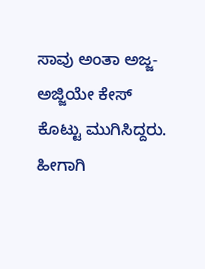ಸಾವು ಅಂತಾ ಅಜ್ಜ-ಅಜ್ಜಿಯೇ ಕೇಸ್‌ ಕೊಟ್ಟು ಮುಗಿಸಿದ್ದರು. ಹೀಗಾಗಿ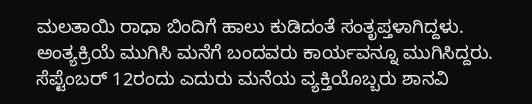ಮಲತಾಯಿ ರಾಧಾ ಬಿಂದಿಗೆ ಹಾಲು ಕುಡಿದಂತೆ ಸಂತೃಪ್ತಳಾಗಿದ್ದಳು. ಅಂತ್ಯಕ್ರಿಯೆ ಮುಗಿಸಿ ಮನೆಗೆ ಬಂದವರು ಕಾರ್ಯವನ್ನೂ ಮುಗಿಸಿದ್ದರು. ಸೆಪ್ಟೆಂಬರ್‌ 12ರಂದು ಎದುರು ಮನೆಯ ವ್ಯಕ್ತಿಯೊಬ್ಬರು ಶಾನವಿ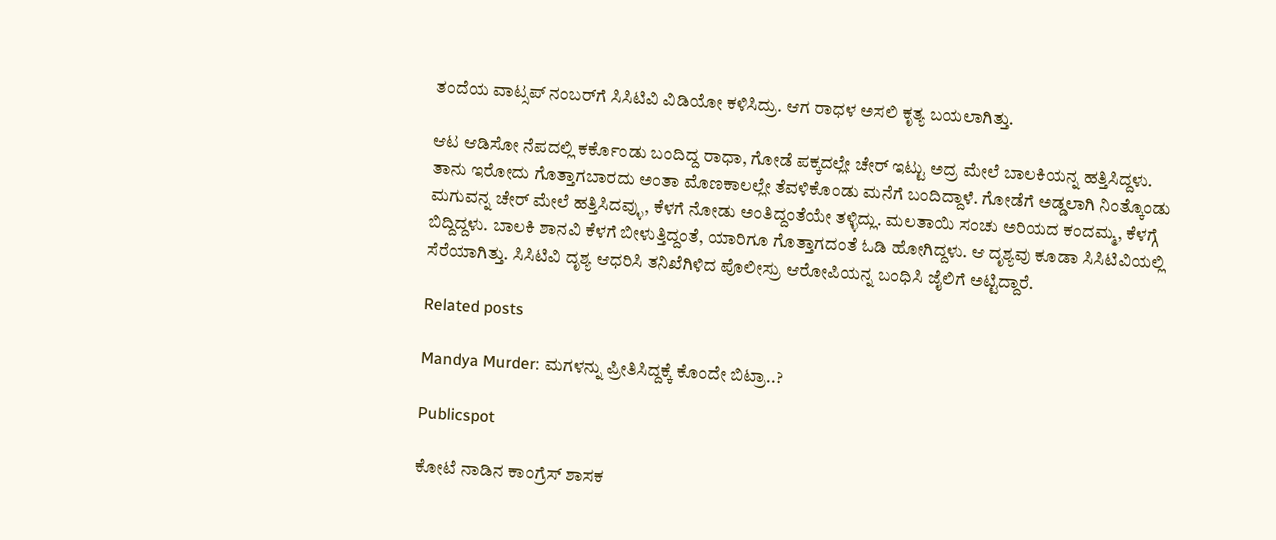ತಂದೆಯ ವಾಟ್ಸಪ್‌ ನಂಬರ್‌ಗೆ ಸಿಸಿಟಿವಿ ವಿಡಿಯೋ ಕಳಿಸಿದ್ರು. ಆಗ ರಾಧಳ ಅಸಲಿ ಕೃತ್ಯ ಬಯಲಾಗಿತ್ತು.

ಆಟ ಆಡಿಸೋ ನೆಪದಲ್ಲಿ ಕರ್ಕೊಂಡು ಬಂದಿದ್ದ ರಾಧಾ, ಗೋಡೆ ಪಕ್ಕದಲ್ಲೇ ಚೇರ್‌ ಇಟ್ಟು ಅದ್ರ ಮೇಲೆ ಬಾಲಕಿಯನ್ನ ಹತ್ತಿಸಿದ್ದಳು. ತಾನು ಇರೋದು ಗೊತ್ತಾಗಬಾರದು ಅಂತಾ ಮೊಣಕಾಲಲ್ಲೇ ತೆವಳಿಕೊಂಡು ಮನೆಗೆ ಬಂದಿದ್ದಾಳೆ. ಗೋಡೆಗೆ ಅಡ್ಡಲಾಗಿ ನಿಂತ್ಕೊಂಡು ಮಗುವನ್ನ ಚೇರ್‌ ಮೇಲೆ ಹತ್ತಿಸಿದವ್ಳು, ಕೆಳಗೆ ನೋಡು ಅಂತಿದ್ದಂತೆಯೇ ತಳ್ಳಿದ್ಲು. ಮಲತಾಯಿ ಸಂಚು ಅರಿಯದ ಕಂದಮ್ಮ, ಕೆಳಗ್ಗೆ ಬಿದ್ದಿದ್ದಳು. ಬಾಲಕಿ ಶಾನವಿ ಕೆಳಗೆ ಬೀಳುತ್ತಿದ್ದಂತೆ, ಯಾರಿಗೂ ಗೊತ್ತಾಗದಂತೆ ಓಡಿ ಹೋಗಿದ್ದಳು. ಆ ದೃಶ್ಯವು ಕೂಡಾ ಸಿಸಿಟಿವಿಯಲ್ಲಿ ಸೆರೆಯಾಗಿತ್ತು. ಸಿಸಿಟಿವಿ ದೃಶ್ಯ ಆಧರಿಸಿ ತನಿಖೆಗಿಳಿದ ಪೊಲೀಸ್ರು ಆರೋಪಿಯನ್ನ ಬಂಧಿಸಿ ಜೈಲಿಗೆ ಅಟ್ಟಿದ್ದಾರೆ.

Related posts

Mandya Murder: ಮಗಳನ್ನು ಪ್ರೀತಿಸಿದ್ದಕ್ಕೆ ಕೊಂದೇ ಬಿಟ್ರಾ..?

Publicspot

ಕೋಟೆ ನಾಡಿನ ಕಾಂಗ್ರೆಸ್ ಶಾಸಕ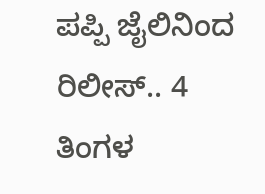ಪಪ್ಪಿ ಜೈಲಿನಿಂದ ರಿಲೀಸ್.. 4 ತಿಂಗಳ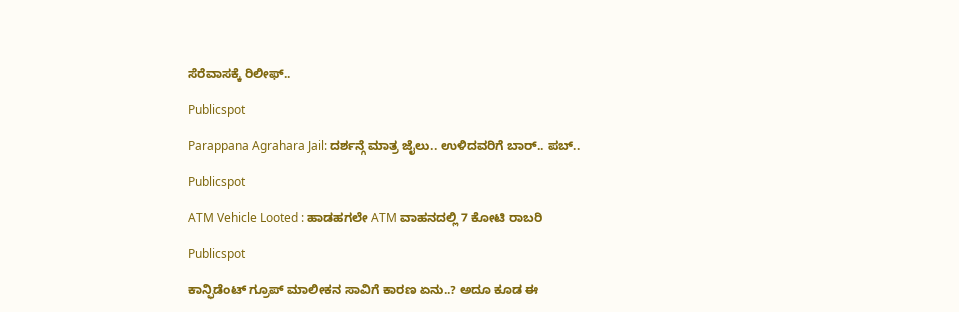ಸೆರೆವಾಸಕ್ಕೆ ರಿಲೀಫ್..

Publicspot

Parappana Agrahara Jail: ದರ್ಶನ್ಗೆ ಮಾತ್ರ ಜೈಲು.. ಉಳಿದವರಿಗೆ ಬಾರ್.. ಪಬ್..

Publicspot

ATM Vehicle Looted : ಹಾಡಹಗಲೇ ATM ವಾಹನದಲ್ಲಿ 7 ಕೋಟಿ ರಾಬರಿ

Publicspot

ಕಾನ್ಫಿಡೆಂಟ್‌ ಗ್ರೂಪ್‌ ಮಾಲೀಕನ ಸಾವಿಗೆ ಕಾರಣ ಏನು..? ಅದೂ ಕೂಡ ಈ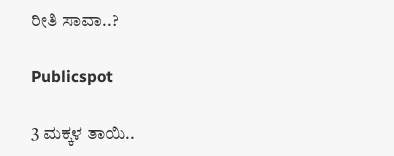ರೀತಿ ಸಾವಾ..?

Publicspot

3 ಮಕ್ಕಳ ತಾಯಿ..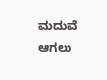ಮದುವೆ ಆಗಲು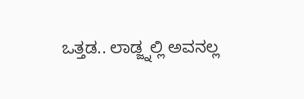ಒತ್ತಡ.. ಲಾಡ್ಜ್ನಲ್ಲಿ ಅವನಲ್ಲ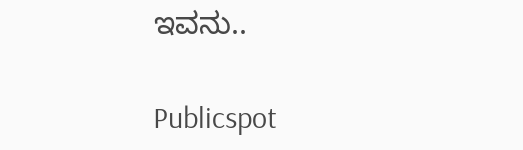ಇವನು..

Publicspot